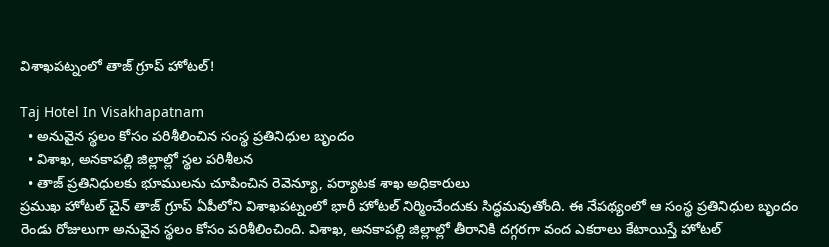విశాఖ‌ప‌ట్నంలో తాజ్ గ్రూప్ హోటల్‌!

Taj Hotel In Visakhapatnam
  • అనువైన స్థ‌లం కోసం ప‌రిశీలించిన సంస్థ ప్ర‌తినిధుల బృందం
  • విశాఖ‌, అన‌కాప‌ల్లి జిల్లాల్లో స్థ‌ల ప‌రిశీల‌న‌
  • తాజ్ ప్ర‌తినిధుల‌కు భూముల‌ను చూపించిన రెవెన్యూ, ప‌ర్యాట‌క శాఖ అధికారులు
ప్ర‌ముఖ హోటల్ చైన్ తాజ్ గ్రూప్ ఏపీలోని విశాఖ‌ప‌ట్నంలో భారీ హోటల్ నిర్మించేందుకు సిద్ధ‌మ‌వుతోంది. ఈ నేప‌థ్యంలో ఆ సంస్థ ప్ర‌తినిధుల బృందం రెండు రోజులుగా అనువైన స్థ‌లం కోసం ప‌రిశీలించింది. విశాఖ‌, అన‌కాప‌ల్లి జిల్లాల్లో తీరానికి ద‌గ్గ‌ర‌గా వంద ఎక‌రాలు కేటాయిస్తే హోట‌ల్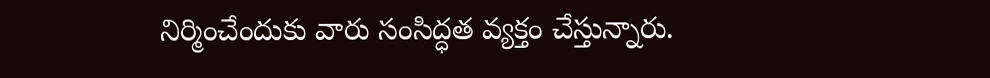నిర్మించేందుకు వారు సంసిద్ధ‌త వ్య‌క్తం చేస్తున్నారు.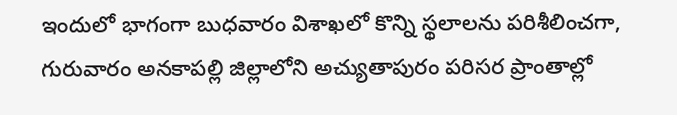ఇందులో భాగంగా బుధ‌వారం విశాఖ‌లో కొన్ని స్థ‌లాల‌ను ప‌రిశీలించ‌గా, గురువారం అన‌కాప‌ల్లి జిల్లాలోని అచ్యుతాపురం ప‌రిస‌ర ప్రాంతాల్లో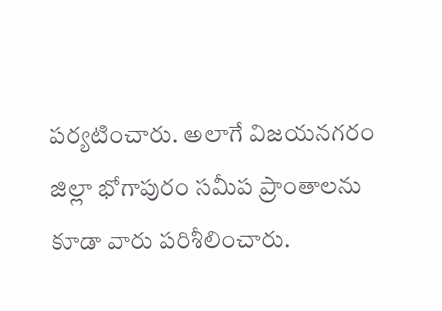ప‌ర్య‌టించారు. అలాగే విజ‌య‌న‌గ‌రం జిల్లా భోగాపురం స‌మీప ప్రాంతాల‌ను కూడా వారు ప‌రిశీలించారు.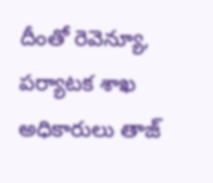దీంతో రెవెన్యూ, ప‌ర్యాట‌క శాఖ అధికారులు తాజ్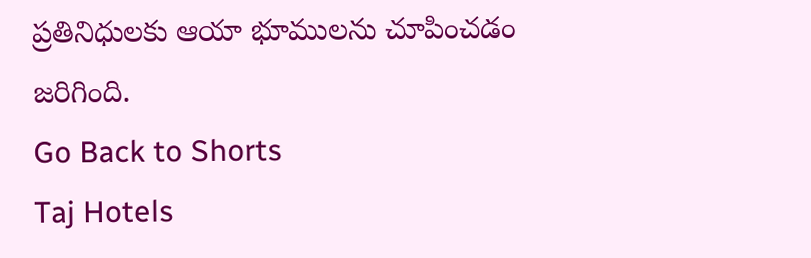ప్ర‌తినిధుల‌కు ఆయా భూముల‌ను చూపించ‌డం జ‌రిగింది.
Go Back to Shorts
Taj Hotels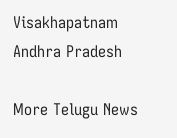Visakhapatnam
Andhra Pradesh

More Telugu News